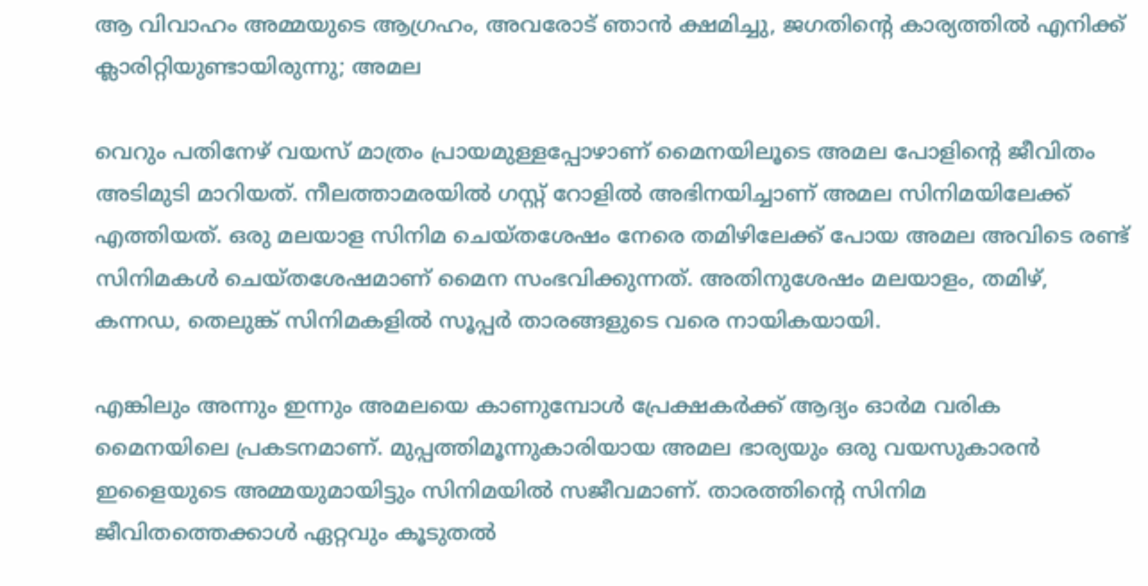ആ വിവാഹം അമ്മയുടെ ആഗ്രഹം, അവരോട് ഞാൻ‌ ക്ഷമിച്ചു, ജഗതിന്റെ കാര്യത്തിൽ എനിക്ക് ക്ലാരിറ്റിയുണ്ടായിരുന്നു; അമല

വെറും പതിനേഴ് വയസ് മാത്രം പ്രായമുള്ളപ്പോഴാണ് മൈനയിലൂടെ അമല പോളിന്റെ ജീവിതം അടിമുടി മാറിയത്. നീലത്താമരയിൽ ഗസ്റ്റ് റോളിൽ അഭിനയിച്ചാണ് അമല സിനിമയിലേക്ക് എത്തിയത്. ഒരു മലയാള സിനിമ ചെയ്തശേഷം നേരെ തമിഴിലേക്ക് പോയ അമല അവിടെ രണ്ട് സിനിമകൾ ചെയ്തശേഷമാണ് മൈന സംഭവിക്കുന്നത്. അതിനുശേഷം മലയാളം, തമിഴ്, കന്നഡ, തെലുങ്ക് സിനിമകളിൽ സൂപ്പർ താരങ്ങളുടെ വരെ നായികയായി.

എങ്കിലും അന്നും ഇന്നും അമലയെ കാണുമ്പോൾ പ്രേക്ഷകർക്ക് ആദ്യം ഓർമ വരിക മൈനയിലെ പ്രകടനമാണ്. മുപ്പത്തിമൂന്നുകാരിയായ അമല ഭാര്യയും ഒരു വയസുകാരൻ ഇളൈയുടെ അമ്മയുമായിട്ടും സിനിമയിൽ സജീവമാണ്. താരത്തിന്റെ സിനിമ ജീവിതത്തെക്കാൾ ഏറ്റവും കൂടുതൽ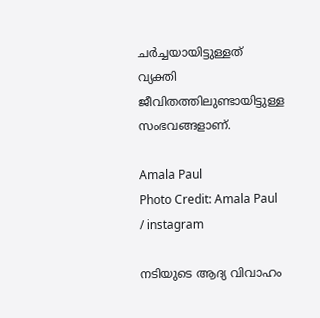ചർച്ചയായിട്ടുള്ളത് വ്യക്തി ജീവിതത്തിലുണ്ടായിട്ടുള്ള സംഭവങ്ങളാണ്.

Amala Paul
Photo Credit: Amala Paul / instagram

നടിയുടെ ആദ്യ വിവാഹം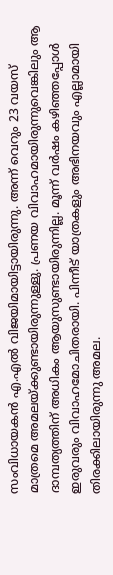സംവിധായകൻ എ.എൽ വിജയിമായിട്ടായിരുന്നു. അന്ന് വെറും 23 വയസ് മാത്രമെ അമലയ്ക്കുണ്ടായിരുന്നുള്ളു. പ്രണയ വിവാഹമായിരുന്നുവെങ്കിലും ആ ദാമ്പത്യത്തിന് അധികം ആയുസുണ്ടായിരുന്നില്ല. മൂന്ന് വർഷം കഴിഞ്ഞപ്പോൾ ഇരുവരും വിവാഹമോചിതരായി. പിന്നീട് യാത്രകളും അഭിനയവും എല്ലാമായി തിരക്കിലായിരുന്നു അമല.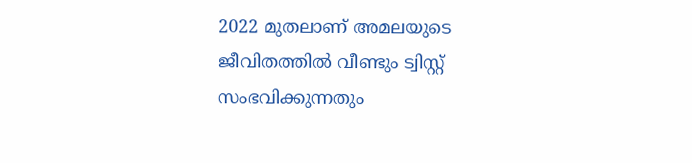2022 മുതലാണ് അമലയുടെ ജീവിതത്തിൽ വീണ്ടും ട്വിസ്റ്റ് സംഭവിക്കുന്നതും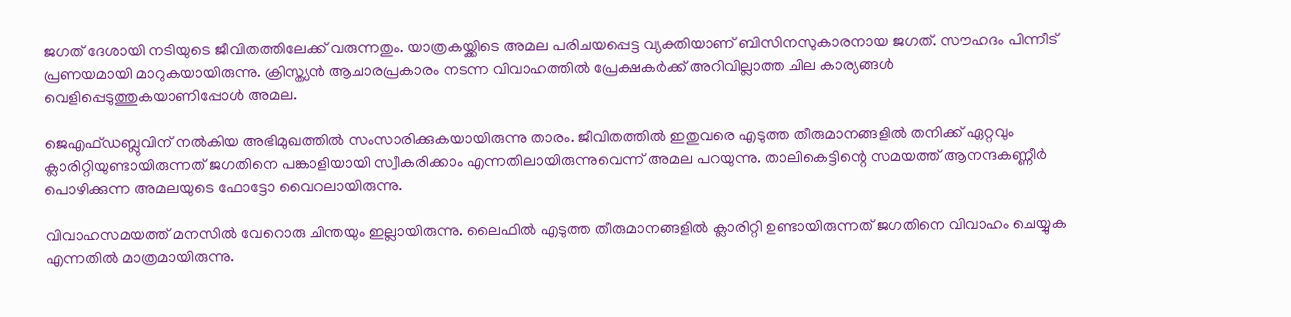ജഗത് ദേശായി നടിയുടെ ജീവിതത്തിലേക്ക് വരുന്നതും. യാത്രകയ്ക്കിടെ അമല പരിചയപ്പെട്ട വ്യക്തിയാണ് ബിസിനസുകാരനായ ജഗത്. സൗഹ‍ദം പിന്നീട് പ്രണയമായി മാറുകയായിരുന്നു. ക്രിസ്ത്യൻ ആചാരപ്രകാരം നടന്ന വിവാഹത്തിൽ പ്രേക്ഷകർക്ക് അറിവില്ലാത്ത ചില കാര്യങ്ങൾ വെളിപ്പെടുത്തുകയാണിപ്പോൾ അമല.

ജെഎഫ്ഡബ്ലുവിന് നൽകിയ അഭിമുഖത്തിൽ സംസാരിക്കുകയായിരുന്നു താരം. ജീവിതത്തിൽ ഇതുവരെ എടുത്ത തീരുമാനങ്ങളിൽ തനിക്ക് ഏറ്റവും ക്ലാരിറ്റിയുണ്ടായിരുന്നത് ജഗതിനെ പങ്കാളിയായി സ്വീകരിക്കാം എന്നതിലായിരുന്നുവെന്ന് അമല പറയുന്നു. താലികെട്ടിന്റെ സമയത്ത് ആനന്ദകണ്ണീർ പൊഴിക്കുന്ന അമലയുടെ ഫോട്ടോ വൈറലായിരുന്നു.

വിവാഹസമയത്ത് മനസിൽ വേറൊരു ചിന്തയും ഇല്ലായിരുന്നു. ലൈഫിൽ എടുത്ത തീരുമാനങ്ങളിൽ ക്ലാരിറ്റി ഉണ്ടായിരുന്നത് ജഗതിനെ വിവാഹം ചെയ്യുക എന്നതിൽ മാത്രമായിരുന്നു.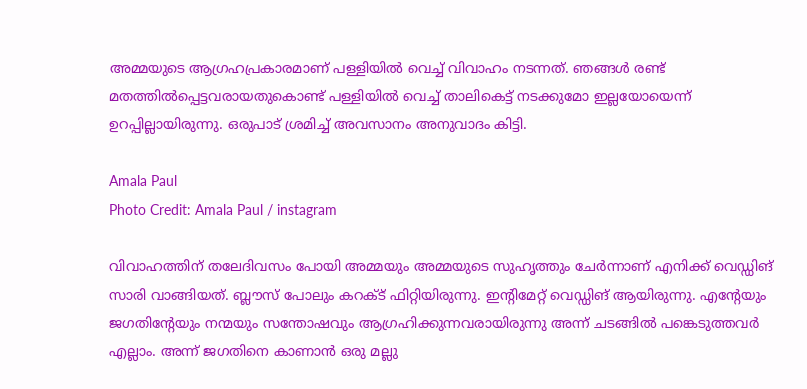അമ്മയുടെ ആഗ്രഹപ്രകാരമാണ് പള്ളിയിൽ വെച്ച് വിവാഹം നടന്നത്. ഞങ്ങൾ രണ്ട് മതത്തിൽപ്പെട്ടവരായതുകൊണ്ട് പള്ളിയിൽ വെച്ച് താലികെട്ട് നടക്കുമോ ഇല്ലയോയെന്ന് ഉറപ്പില്ലായിരുന്നു. ഒരുപാട് ശ്രമിച്ച് അവസാനം അനുവാദം കിട്ടി.

Amala Paul
Photo Credit: Amala Paul / instagram

വിവാഹത്തിന് തലേദിവസം പോയി അമ്മയും അമ്മയുടെ സുഹൃത്തും ചേർന്നാണ് എനിക്ക് വെഡ്ഡിങ് സാരി വാങ്ങിയത്. ബ്ലൗസ് പോലും കറക്ട് ഫിറ്റിയിരുന്നു. ഇന്റിമേറ്റ് വെഡ്ഡിങ് ആയിരുന്നു. എന്റേയും ജഗതിന്റേയും നന്മയും സന്തോഷവും ആഗ്രഹിക്കുന്നവരായിരുന്നു അന്ന് ചടങ്ങിൽ പങ്കെടുത്തവർ എല്ലാം. അന്ന് ജഗതിനെ കാണാൻ ഒരു മല്ലു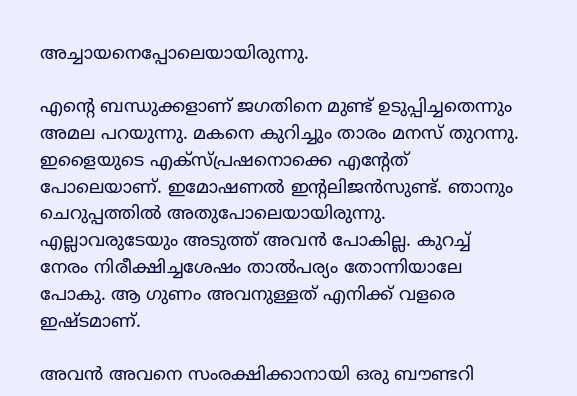അച്ചായനെപ്പോലെയായിരുന്നു.

എന്റെ ബന്ധുക്കളാണ് ജഗതിനെ മുണ്ട് ഉടുപ്പിച്ചതെന്നും അമല പറയുന്നു. മകനെ കുറിച്ചും താരം മനസ് തുറന്നു. ഇളൈയുടെ എക്സ്പ്രഷനൊക്കെ എന്റേത് പോലെയാണ്. ഇമോഷണൽ ഇന്റലിജൻസുണ്ട്. ഞാനും ചെറുപ്പത്തിൽ അതുപോലെയായിരുന്നു. എല്ലാവരുടേയും അടുത്ത് അവൻ പോകില്ല. കുറച്ച് നേരം നിരീക്ഷിച്ചശേഷം താൽപര്യം തോന്നിയാലേ പോകു. ആ ഗുണം അവനുള്ളത് എനിക്ക് വളരെ ഇഷ്ടമാണ്.

അവൻ അവനെ സംരക്ഷിക്കാനായി ഒരു ബൗണ്ടറി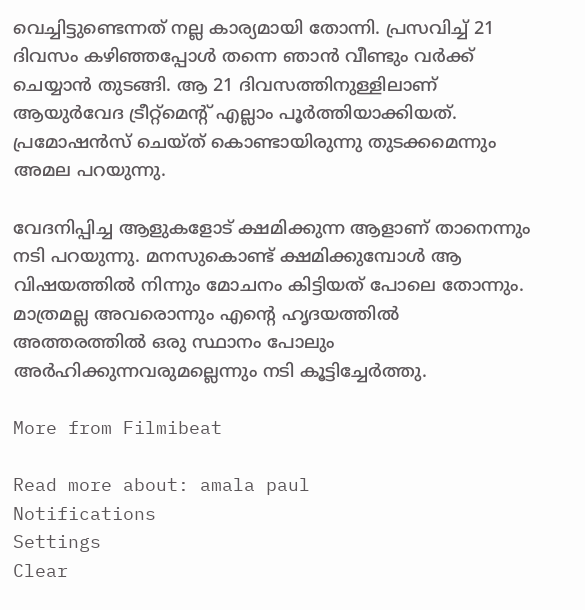വെച്ചിട്ടുണ്ടെന്നത് നല്ല കാര്യമായി തോന്നി. പ്രസവിച്ച് 21 ദിവസം കഴിഞ്ഞപ്പോൾ തന്നെ ഞാൻ വീണ്ടും വർക്ക് ചെയ്യാൻ തുടങ്ങി. ആ 21 ദിവസത്തിനുള്ളിലാണ് ആയുർവേദ ട്രീറ്റ്മെന്റ് എല്ലാം പൂർത്തിയാക്കിയത്. പ്രമോഷൻസ് ചെയ്ത് കൊണ്ടായിരുന്നു തുടക്കമെന്നും അമല പറയുന്നു.

വേദനിപ്പിച്ച ആളുകളോട് ക്ഷമിക്കുന്ന ആളാണ് താനെന്നും നടി പറയുന്നു. മനസുകൊണ്ട് ക്ഷമിക്കുമ്പോൾ ആ വിഷയത്തിൽ നിന്നും മോചനം കിട്ടിയത് പോലെ തോന്നും. മാത്രമല്ല അവരൊന്നും എന്റെ ഹൃദയത്തിൽ അത്തരത്തിൽ ഒരു സ്ഥാനം പോലും അർഹിക്കുന്നവരുമല്ലെന്നും നടി കൂട്ടിച്ചേർത്തു.

More from Filmibeat

Read more about: amala paul
Notifications
Settings
Clear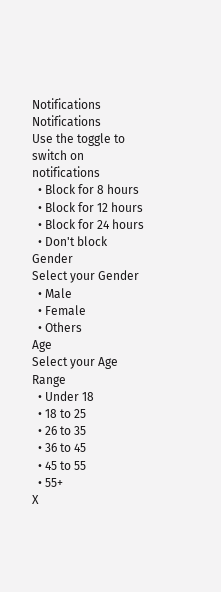Notifications
Notifications
Use the toggle to switch on notifications
  • Block for 8 hours
  • Block for 12 hours
  • Block for 24 hours
  • Don't block
Gender
Select your Gender
  • Male
  • Female
  • Others
Age
Select your Age Range
  • Under 18
  • 18 to 25
  • 26 to 35
  • 36 to 45
  • 45 to 55
  • 55+
X